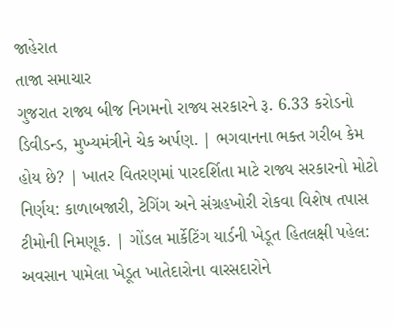જાહેરાત
તાજા સમાચાર
ગુજરાત રાજ્ય બીજ નિગમનો રાજ્ય સરકારને રૂ. 6.33 કરોડનો ડિવીડન્ડ, મુખ્યમંત્રીને ચેક અર્પણ. | ભગવાનના ભક્ત ગરીબ કેમ હોય છે? | ખાતર વિતરણમાં પારદર્શિતા માટે રાજ્ય સરકારનો મોટો નિર્ણય: કાળાબજારી, ટેગિંગ અને સંગ્રહખોરી રોકવા વિશેષ તપાસ ટીમોની નિમણૂક. | ગોંડલ માર્કેટિંગ યાર્ડની ખેડૂત હિતલક્ષી પહેલ: અવસાન પામેલા ખેડૂત ખાતેદારોના વારસદારોને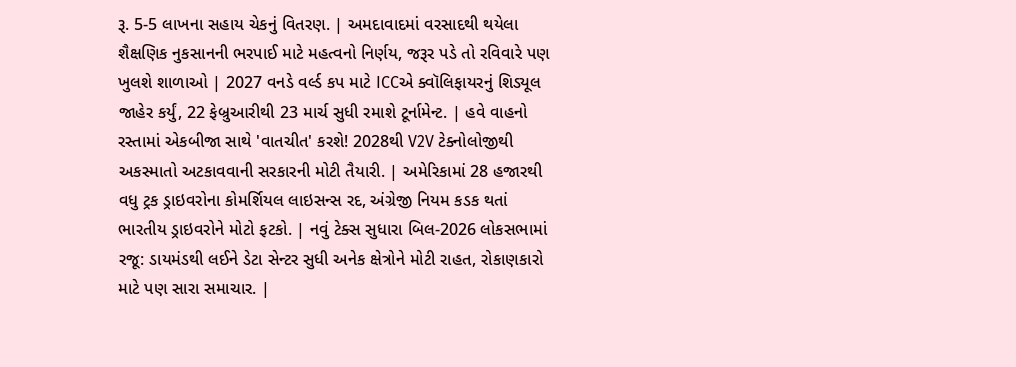રૂ. 5-5 લાખના સહાય ચેકનું વિતરણ. | અમદાવાદમાં વરસાદથી થયેલા શૈક્ષણિક નુકસાનની ભરપાઈ માટે મહત્વનો નિર્ણય, જરૂર પડે તો રવિવારે પણ ખુલશે શાળાઓ | 2027 વનડે વર્લ્ડ કપ માટે ICCએ ક્વૉલિફાયરનું શિડ્યૂલ જાહેર કર્યું, 22 ફેબ્રુઆરીથી 23 માર્ચ સુધી રમાશે ટૂર્નામેન્ટ. | હવે વાહનો રસ્તામાં એકબીજા સાથે 'વાતચીત' કરશે! 2028થી V2V ટેક્નોલોજીથી અકસ્માતો અટકાવવાની સરકારની મોટી તૈયારી. | અમેરિકામાં 28 હજારથી વધુ ટ્રક ડ્રાઇવરોના કોમર્શિયલ લાઇસન્સ રદ, અંગ્રેજી નિયમ કડક થતાં ભારતીય ડ્રાઇવરોને મોટો ફટકો. | નવું ટેક્સ સુધારા બિલ-2026 લોકસભામાં રજૂ: ડાયમંડથી લઈને ડેટા સેન્ટર સુધી અનેક ક્ષેત્રોને મોટી રાહત, રોકાણકારો માટે પણ સારા સમાચાર. |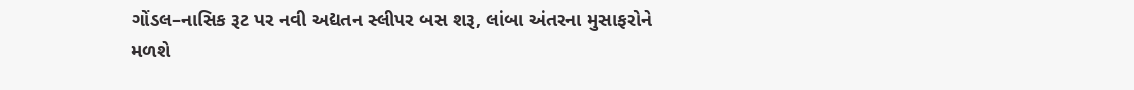ગોંડલ–નાસિક રૂટ પર નવી અદ્યતન સ્લીપર બસ શરૂ, લાંબા અંતરના મુસાફરોને મળશે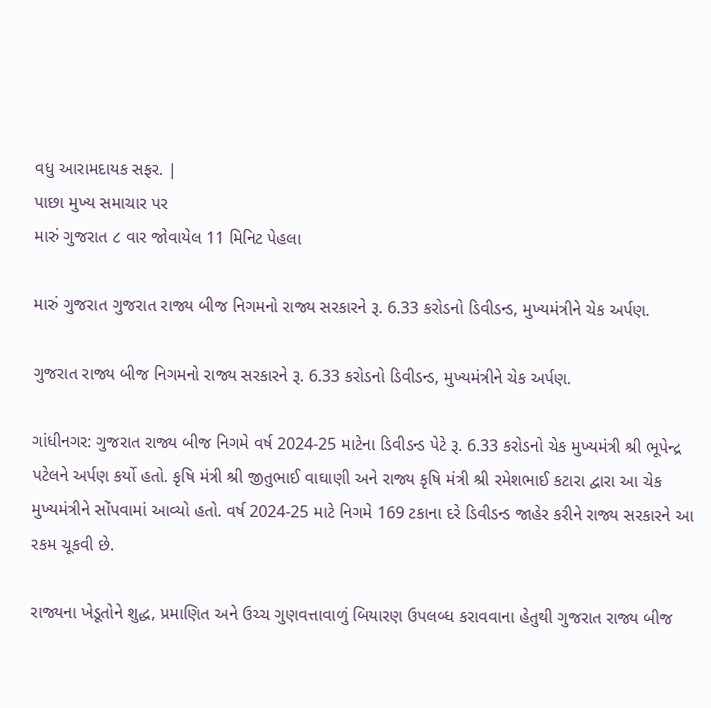વધુ આરામદાયક સફર. |
પાછા મુખ્ય સમાચાર પર
મારું ગુજરાત ૮ વાર જોવાયેલ 11 મિનિટ પેહલા

મારું ગુજરાત ગુજરાત રાજ્ય બીજ નિગમનો રાજ્ય સરકારને રૂ. 6.33 કરોડનો ડિવીડન્ડ, મુખ્યમંત્રીને ચેક અર્પણ.

ગુજરાત રાજ્ય બીજ નિગમનો રાજ્ય સરકારને રૂ. 6.33 કરોડનો ડિવીડન્ડ, મુખ્યમંત્રીને ચેક અર્પણ.

ગાંધીનગર: ગુજરાત રાજ્ય બીજ નિગમે વર્ષ 2024-25 માટેના ડિવીડન્ડ પેટે રૂ. 6.33 કરોડનો ચેક મુખ્યમંત્રી શ્રી ભૂપેન્દ્ર પટેલને અર્પણ કર્યો હતો. કૃષિ મંત્રી શ્રી જીતુભાઈ વાઘાણી અને રાજ્ય કૃષિ મંત્રી શ્રી રમેશભાઈ કટારા દ્વારા આ ચેક મુખ્યમંત્રીને સોંપવામાં આવ્યો હતો. વર્ષ 2024-25 માટે નિગમે 169 ટકાના દરે ડિવીડન્ડ જાહેર કરીને રાજ્ય સરકારને આ રકમ ચૂકવી છે.

રાજ્યના ખેડૂતોને શુદ્ધ, પ્રમાણિત અને ઉચ્ચ ગુણવત્તાવાળું બિયારણ ઉપલબ્ધ કરાવવાના હેતુથી ગુજરાત રાજ્ય બીજ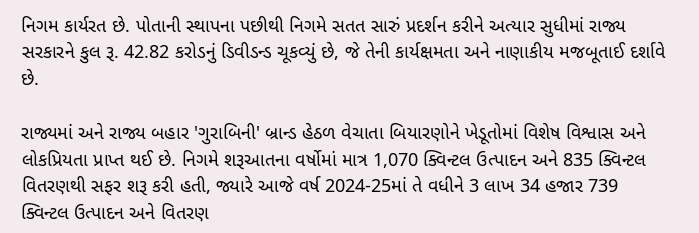નિગમ કાર્યરત છે. પોતાની સ્થાપના પછીથી નિગમે સતત સારું પ્રદર્શન કરીને અત્યાર સુધીમાં રાજ્ય સરકારને કુલ રૂ. 42.82 કરોડનું ડિવીડન્ડ ચૂકવ્યું છે, જે તેની કાર્યક્ષમતા અને નાણાકીય મજબૂતાઈ દર્શાવે છે.

રાજ્યમાં અને રાજ્ય બહાર 'ગુરાબિની' બ્રાન્ડ હેઠળ વેચાતા બિયારણોને ખેડૂતોમાં વિશેષ વિશ્વાસ અને લોકપ્રિયતા પ્રાપ્ત થઈ છે. નિગમે શરૂઆતના વર્ષોમાં માત્ર 1,070 ક્વિન્ટલ ઉત્પાદન અને 835 ક્વિન્ટલ વિતરણથી સફર શરૂ કરી હતી, જ્યારે આજે વર્ષ 2024-25માં તે વધીને 3 લાખ 34 હજાર 739 ક્વિન્ટલ ઉત્પાદન અને વિતરણ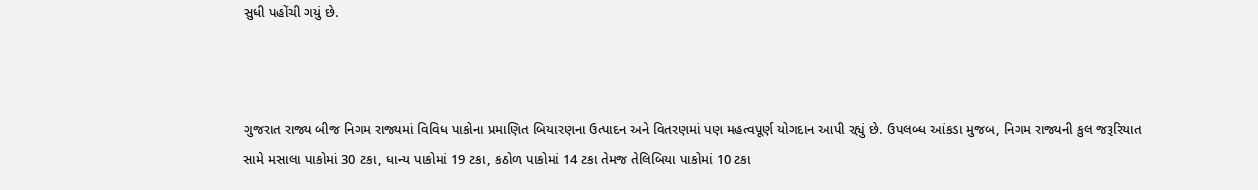સુધી પહોંચી ગયું છે.



ગુજરાત રાજ્ય બીજ નિગમ રાજ્યમાં વિવિધ પાકોના પ્રમાણિત બિયારણના ઉત્પાદન અને વિતરણમાં પણ મહત્વપૂર્ણ યોગદાન આપી રહ્યું છે. ઉપલબ્ધ આંકડા મુજબ, નિગમ રાજ્યની કુલ જરૂરિયાત સામે મસાલા પાકોમાં 30 ટકા, ધાન્ય પાકોમાં 19 ટકા, કઠોળ પાકોમાં 14 ટકા તેમજ તેલિબિયા પાકોમાં 10 ટકા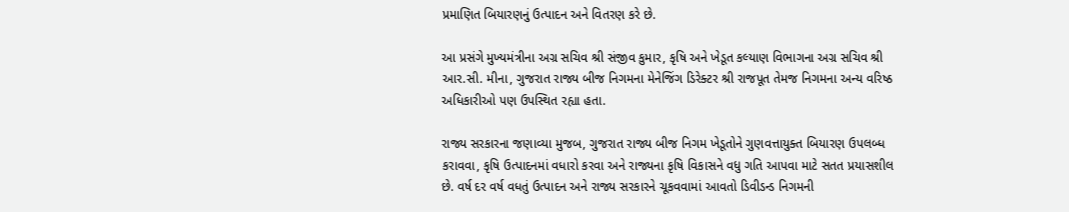પ્રમાણિત બિયારણનું ઉત્પાદન અને વિતરણ કરે છે.

આ પ્રસંગે મુખ્યમંત્રીના અગ્ર સચિવ શ્રી સંજીવ કુમાર, કૃષિ અને ખેડૂત કલ્યાણ વિભાગના અગ્ર સચિવ શ્રી આર.સી. મીના, ગુજરાત રાજ્ય બીજ નિગમના મેનેજિંગ ડિરેક્ટર શ્રી રાજપૂત તેમજ નિગમના અન્ય વરિષ્ઠ અધિકારીઓ પણ ઉપસ્થિત રહ્યા હતા.

રાજ્ય સરકારના જણાવ્યા મુજબ, ગુજરાત રાજ્ય બીજ નિગમ ખેડૂતોને ગુણવત્તાયુક્ત બિયારણ ઉપલબ્ધ કરાવવા, કૃષિ ઉત્પાદનમાં વધારો કરવા અને રાજ્યના કૃષિ વિકાસને વધુ ગતિ આપવા માટે સતત પ્રયાસશીલ છે. વર્ષ દર વર્ષ વધતું ઉત્પાદન અને રાજ્ય સરકારને ચૂકવવામાં આવતો ડિવીડન્ડ નિગમની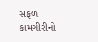સફળ કામગીરીનો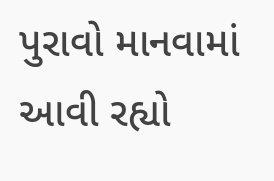પુરાવો માનવામાં આવી રહ્યો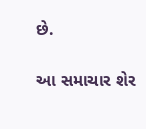છે.

આ સમાચાર શેર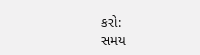કરો:
સમય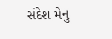સંદેશ મેનુ